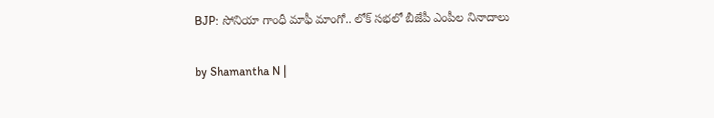BJP: సోనియా గాంధీ మాఫీ మాంగో.. లోక్ సభలో బీజేపీ ఎంపీల నినాదాలు

by Shamantha N |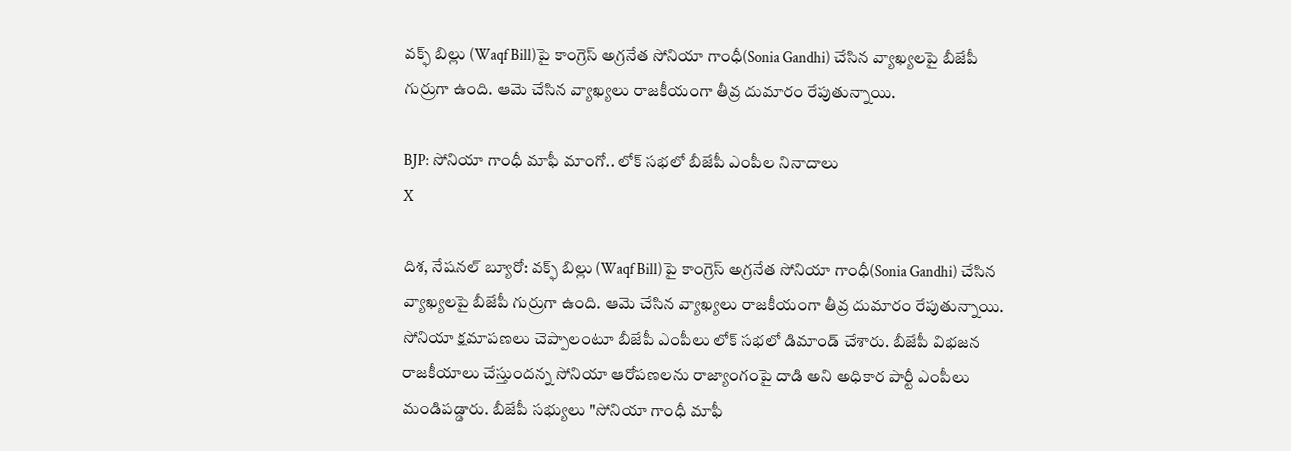వక్ఫ్‌ బిల్లు (Waqf Bill)పై కాంగ్రెస్ అగ్రనేత సోనియా గాంధీ(Sonia Gandhi) చేసిన వ్యాఖ్యలపై బీజేపీ గుర్రుగా ఉంది. ఆమె చేసిన వ్యాఖ్యలు రాజకీయంగా తీవ్ర దుమారం రేపుతున్నాయి.

BJP: సోనియా గాంధీ మాఫీ మాంగో.. లోక్ సభలో బీజేపీ ఎంపీల నినాదాలు
X

దిశ, నేషనల్ బ్యూరో: వక్ఫ్‌ బిల్లు (Waqf Bill)పై కాంగ్రెస్ అగ్రనేత సోనియా గాంధీ(Sonia Gandhi) చేసిన వ్యాఖ్యలపై బీజేపీ గుర్రుగా ఉంది. ఆమె చేసిన వ్యాఖ్యలు రాజకీయంగా తీవ్ర దుమారం రేపుతున్నాయి. సోనియా క్షమాపణలు చెప్పాలంటూ బీజేపీ ఎంపీలు లోక్ సభలో డిమాండ్ చేశారు. బీజేపీ విభజన రాజకీయాలు చేస్తుందన్న సోనియా ఆరోపణలను రాజ్యాంగంపై దాడి అని అధికార పార్టీ ఎంపీలు మండిపడ్డారు. బీజేపీ సభ్యులు "సోనియా గాంధీ మాఫీ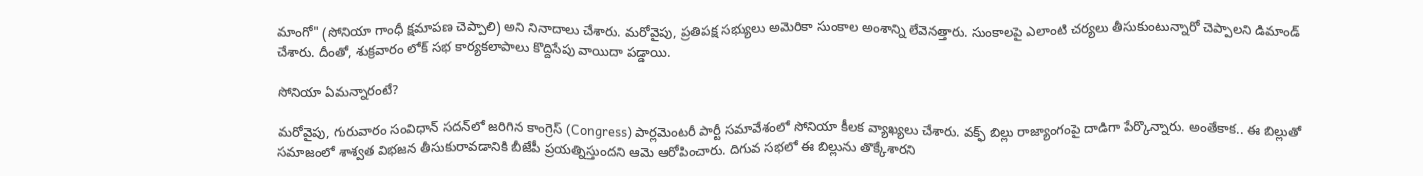మాంగో" (సోనియా గాంధీ క్షమాపణ చెప్పాలి) అని నినాదాలు చేశారు. మరోవైపు, ప్రతిపక్ష సభ్యులు అమెరికా సుంకాల అంశాన్ని లేవెనత్తారు. సుంకాలపై ఎలాంటి చర్యలు తీసుకుంటున్నారో చెప్పాలని డిమాండ్ చేశారు. దీంతో, శుక్రవారం లోక్ సభ కార్యకలాపాలు కొద్దిసేపు వాయిదా పడ్డాయి.

సోనియా ఏమన్నారంటే?

మరోవైపు, గురువారం సంవిధాన్‌ సదన్‌లో జరిగిన కాంగ్రెస్ (Congress) పార్లమెంటరీ పార్టీ సమావేశంలో సోనియా కీలక వ్యాఖ్యలు చేశారు. వక్ఫ్‌ బిల్లు రాజ్యాంగంపై దాడిగా పేర్కొన్నారు. అంతేకాక.. ఈ బిల్లుతో సమాజంలో శాశ్వత విభజన తీసుకురావడానికి బీజేపీ ప్రయత్నిస్తుందని ఆమె ఆరోపించారు. దిగువ సభలో ఈ బిల్లును తొక్కేశారని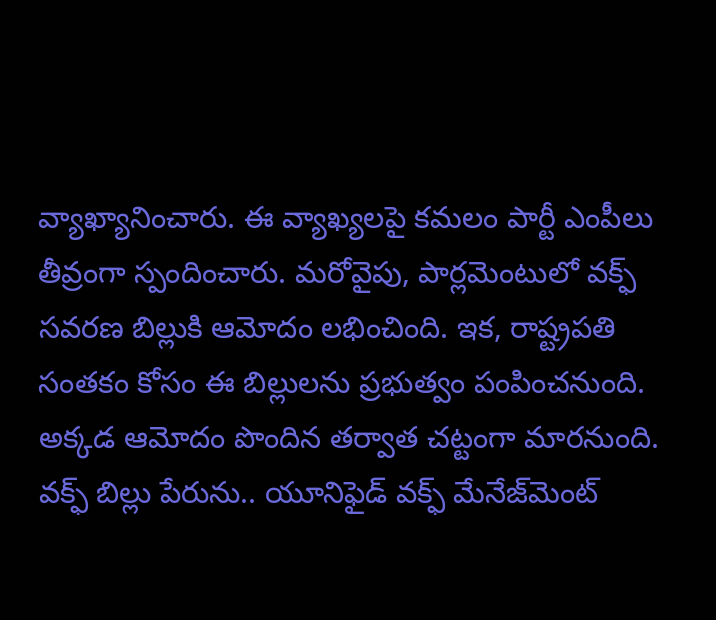వ్యాఖ్యానించారు. ఈ వ్యాఖ్యలపై కమలం పార్టీ ఎంపీలు తీవ్రంగా స్పందించారు. మరోవైపు, పార్లమెంటులో వక్ఫ్ సవరణ బిల్లుకి ఆమోదం లభించింది. ఇక, రాష్ట్రపతి సంతకం కోసం ఈ బిల్లులను ప్రభుత్వం పంపించనుంది. అక్కడ ఆమోదం పొందిన తర్వాత చట్టంగా మారనుంది. వక్ఫ్‌ బిల్లు పేరును.. యూనిఫైడ్‌ వక్ఫ్‌ మేనేజ్‌మెంట్‌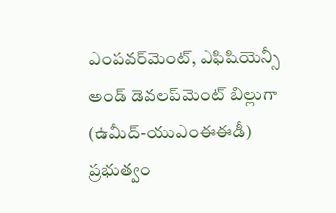ఎంపవర్‌మెంట్, ఎఫిషియెన్సీ అండ్‌ డెవలప్‌మెంట్‌ బిల్లుగా (ఉమీద్‌-యుఎంఈఈడీ) ప్రభుత్వం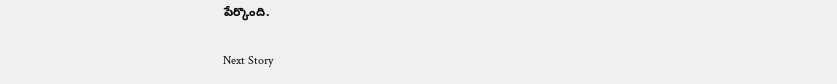పేర్కొంది.

Next Story